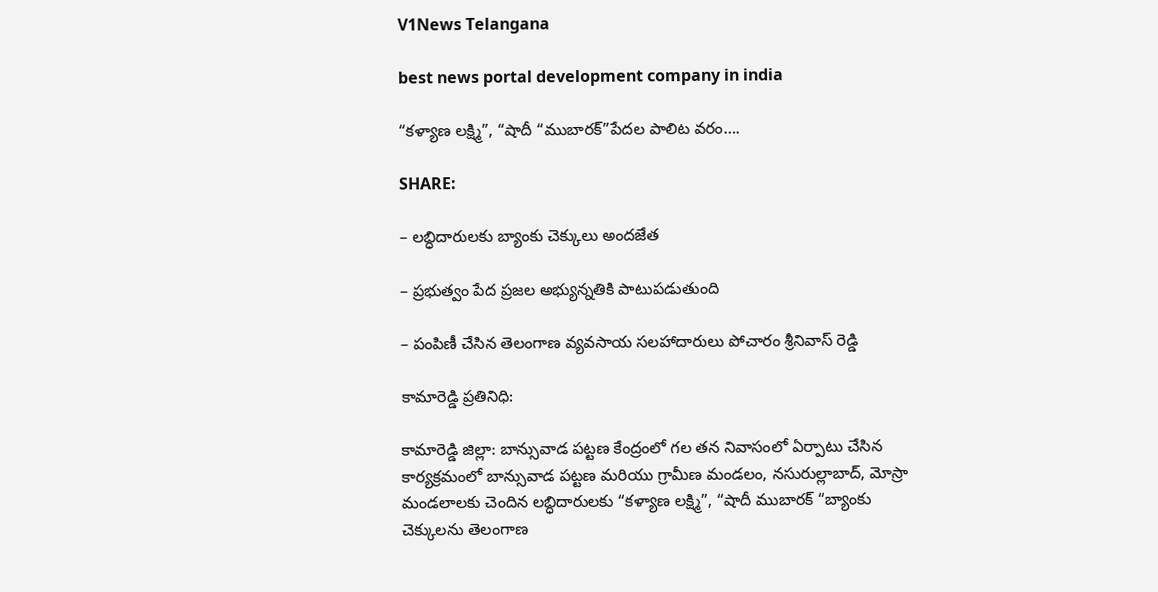V1News Telangana

best news portal development company in india

“కళ్యాణ లక్ష్మి”, “షాదీ “ముబారక్”పేదల పాలిట వరం….

SHARE:

– లబ్ధిదారులకు బ్యాంకు చెక్కులు అందజేత

– ప్రభుత్వం పేద ప్రజల అభ్యున్నతికి పాటుపడుతుంది

– పంపిణీ చేసిన తెలంగాణ వ్యవసాయ సలహాదారులు పోచారం శ్రీనివాస్ రెడ్డి

కామారెడ్డి ప్రతినిధి:

కామారెడ్డి జిల్లా: బాన్సువాడ పట్టణ కేంద్రంలో గల తన నివాసంలో ఏర్పాటు చేసిన కార్యక్రమంలో బాన్సువాడ పట్టణ మరియు గ్రామీణ మండలం, నసురుల్లాబాద్, మోస్రా మండలాలకు చెందిన లబ్ధిదారులకు “కళ్యాణ లక్ష్మి”, “షాదీ ముబారక్ “బ్యాంకు చెక్కులను తెలంగాణ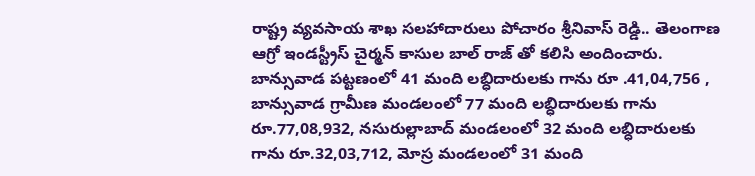రాష్ట్ర వ్యవసాయ శాఖ సలహాదారులు పోచారం శ్రీనివాస్ రెడ్డి.. తెలంగాణ ఆగ్రో ఇండస్ట్రీస్ చైర్మన్ కాసుల బాల్ రాజ్ తో కలిసి అందించారు. బాన్సువాడ పట్టణంలో 41 మంది లబ్ధిదారులకు గాను రూ .41,04,756 , బాన్సువాడ గ్రామీణ మండలంలో 77 మంది లబ్ధిదారులకు గాను రూ.77,08,932, నసురుల్లాబాద్ మండలంలో 32 మంది లబ్ధిదారులకు గాను రూ.32,03,712, మోస్ర మండలంలో 31 మంది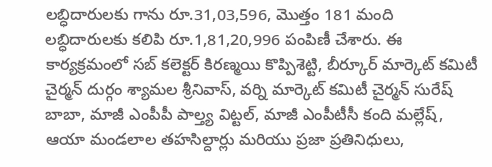లబ్ధిదారులకు గాను రూ.31,03,596, మొత్తం 181 మంది లబ్ధిదారులకు కలిపి రూ.1,81,20,996 పంపిణీ చేశారు. ఈ కార్యక్రమంలో సబ్ కలెక్టర్ కిరణ్మయి కొప్పిశెట్టి, బీర్కూర్ మార్కెట్ కమిటీ చైర్మన్ దుర్గం శ్యామల శ్రీనివాస్, వర్ని మార్కెట్ కమిటీ చైర్మన్ సురేష్ బాబా, మాజీ ఎంపీపీ పాల్త్య విట్టల్, మాజీ ఎంపీటీసీ కంది మల్లేష్, ఆయా మండలాల తహసిల్దార్లు మరియు ప్రజా ప్రతినిధులు,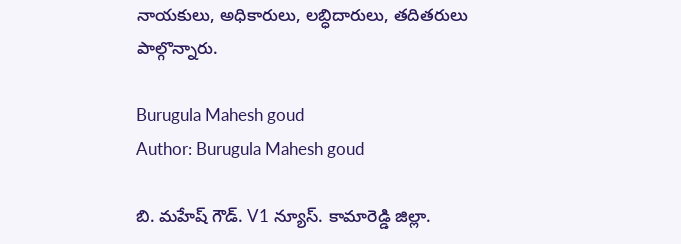నాయకులు, అధికారులు, లబ్ధిదారులు, తదితరులు పాల్గొన్నారు.

Burugula Mahesh goud
Author: Burugula Mahesh goud

బి. మహేష్ గౌడ్. V1 న్యూస్. కామారెడ్డి జిల్లా.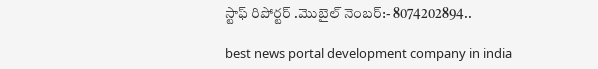స్టాఫ్ రిపోర్టర్ .మొబైల్ నెంబర్:- 8074202894..

best news portal development company in india